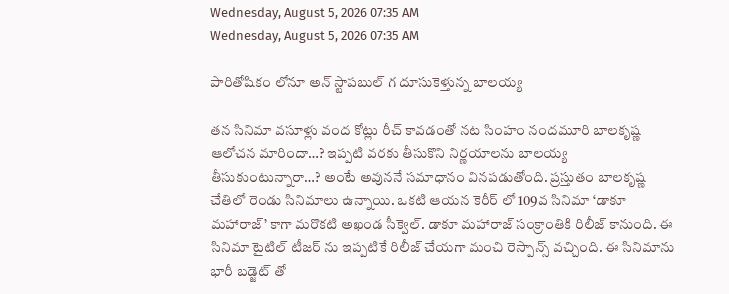Wednesday, August 5, 2026 07:35 AM
Wednesday, August 5, 2026 07:35 AM

పారితోషికం లోనూ అన్ స్టాప‌బుల్ గ దూసుకెళ్తున్న బాలయ్య

తన సినిమా వసూళ్లు వంద కోట్లు రీచ్ కావడంతో నట సింహం నందమూరి బాలకృష్ణ ఆలోచన మారిందా…? ఇప్పటి వరకు తీసుకొని నిర్ణయాలను బాలయ్య తీసుకుంటున్నారా…? అంటే అవుననే సమాధానం వినపడుతోంది. ప్రస్తుతం బాలకృష్ణ చేతిలో రెండు సినిమాలు ఉన్నాయి. ఒకటి ఆయన కెరీర్ లో 109వ సినిమా ‘డాకూ మహారాజ్’ కాగా మరొకటి అఖండ సీక్వెల్. డాకూ మహారాజ్ సంక్రాంతికి రిలీజ్ కానుంది. ఈ సినిమా టైటిల్ టీజర్ ను ఇప్పటికే రిలీజ్ చేయగా మంచి రెస్పాన్స్ వచ్చింది. ఈ సినిమాను భారీ బడ్జెట్ తో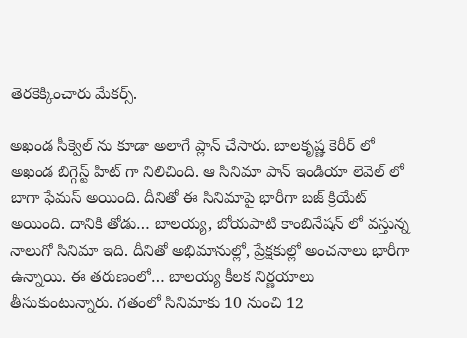తెరకెక్కించారు మేకర్స్.

అఖండ సీక్వెల్ ను కూడా అలాగే ప్లాన్ చేసారు. బాలకృష్ణ కెరీర్ లో అఖండ బిగ్గెస్ట్ హిట్ గా నిలిచింది. ఆ సినిమా పాన్ ఇండియా లెవెల్ లో బాగా ఫేమస్ అయింది. దీనితో ఈ సినిమాపై భారీగా బజ్ క్రియేట్ అయింది. దానికి తోడు… బాలయ్య, బోయపాటి కాంబినేషన్ లో వస్తున్న నాలుగో సినిమా ఇది. దీనితో అభిమానుల్లో, ప్రేక్షకుల్లో అంచనాలు భారీగా ఉన్నాయి. ఈ తరుణంలో… బాలయ్య కీలక నిర్ణయాలు తీసుకుంటున్నారు. గతంలో సినిమాకు 10 నుంచి 12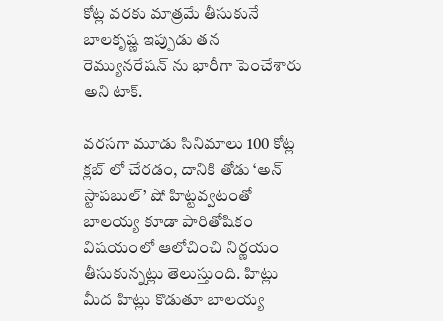కోట్ల వరకు మాత్రమే తీసుకునే బాలకృష్ణ ఇప్పుడు తన రెమ్యునరేషన్ ను భారీగా పెంచేశారు అని టాక్.

వరసగా మూడు సినిమాలు 100 కోట్ల క్లబ్ లో చేరడం, దానికి తోడు ‘అన్ స్టాప‌బుల్’ షో హిట్టవ్వటంతో బాలయ్య కూడా పారితోషికం విషయంలో ఆలోచించి నిర్ణయం తీసుకున్నట్లు తెలుస్తుంది. హిట్లు మీద హిట్లు కొడుతూ బాల‌య్య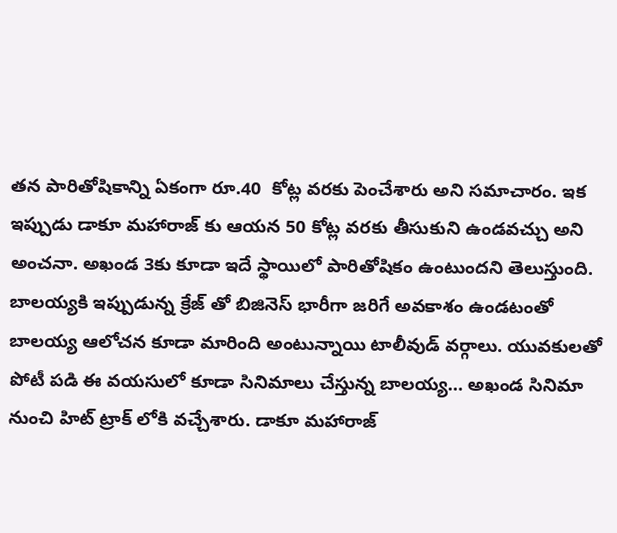త‌న పారితోషికాన్ని ఏకంగా రూ.40  కోట్ల వరకు పెంచేశారు అని సమాచారం. ఇక ఇప్పుడు డాకూ మహారాజ్ కు ఆయన 50 కోట్ల వరకు తీసుకుని ఉండవచ్చు అని అంచనా. అఖండ 3కు కూడా ఇదే స్థాయిలో పారితోషికం ఉంటుందని తెలుస్తుంది. బాలయ్యకి ఇప్పుడున్న క్రేజ్ తో బిజినెస్ భారీగా జరిగే అవకాశం ఉండటంతో బాలయ్య ఆలోచన కూడా మారింది అంటున్నాయి టాలీవుడ్ వర్గాలు. యువకులతో పోటీ పడి ఈ వయసులో కూడా సినిమాలు చేస్తున్న బాలయ్య… అఖండ సినిమా నుంచి హిట్ ట్రాక్ లోకి వచ్చేశారు. డాకూ మహారాజ్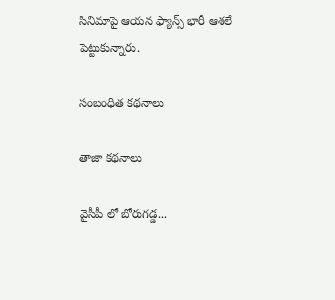సినిమాపై ఆయన ఫ్యాన్స్ భారీ ఆశలే పెట్టుకున్నారు.

సంబంధిత కథనాలు

తాజా కథనాలు

వైసీపీ లో బోరుగడ్డ...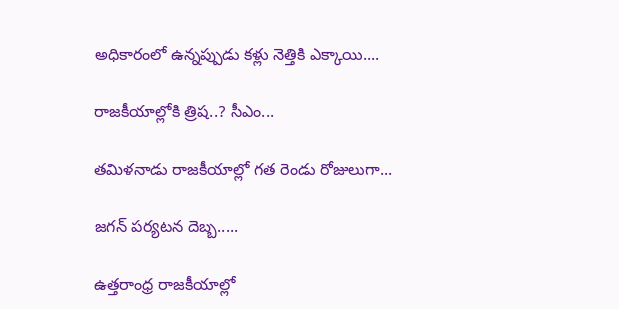అధికారంలో ఉన్నప్పుడు కళ్లు నెత్తికి ఎక్కాయి....

రాజకీయాల్లోకి త్రిష..? సీఎం...

తమిళనాడు రాజకీయాల్లో గత రెండు రోజులుగా...

జగన్ పర్యటన దెబ్బ.....

ఉత్తరాంధ్ర రాజకీయాల్లో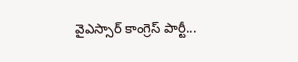వైఎస్సార్ కాంగ్రెస్ పార్టీ...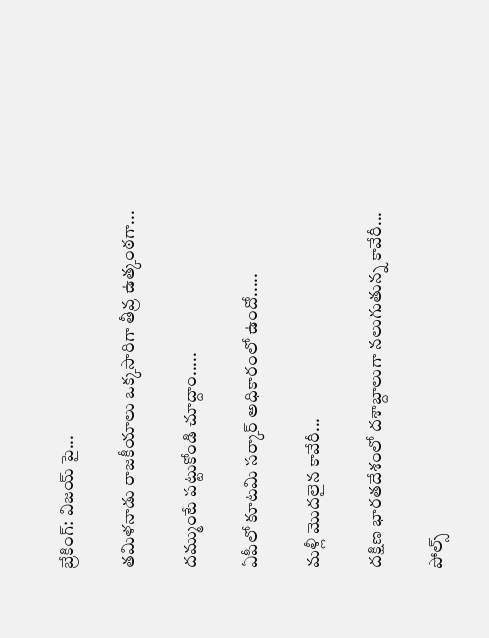బ్రేకింగ్: విజయ్ పై...

తమిళనాడు రాజకీయాలు ఒక్కసారిగా తీవ్ర ఉత్కంఠగా...

దమ్ముంటే పట్టుకోండి చూద్దాం.....

ఏపీలో కూటమి సర్కార్ అధికారంలో ఉందో.....

మళ్లీ మొదలైన కావేరీ...

దక్షిణ భారతదేశంలో దశాబ్దాలుగా నలుగుతున్న కావేరీ...

పోల్స్